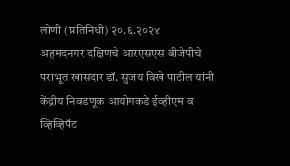लोणी (प्रतिनिधी) २०.६.२०२४
अहमदनगर दक्षिणचे आरएसएस बीजेपीचे पराभूत खासदार डॉ. सुजय विखे पाटील यांनी केंद्रीय निवडणूक आयोगकडे ईव्हीएम व व्हिव्हिपॅट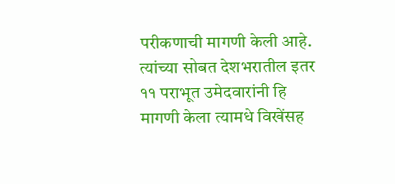परीकणाची मागणी केली आहे. त्यांच्या सोबत देशभरातील इतर ११ पराभूत उमेदवारांनी हि मागणी केला त्यामधे विखेंसह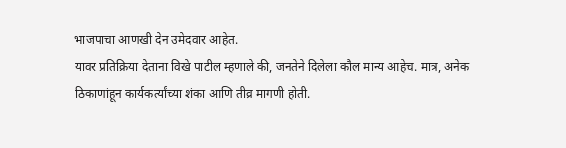भाजपाचा आणखी देन उमेदवार आहेत.
यावर प्रतिक्रिया देताना विखे पाटील म्हणाले की, जनतेने दिलेला कौल मान्य आहेच. मात्र, अनेक ठिकाणांहून कार्यकर्त्यांच्या शंका आणि तीव्र मागणी होती.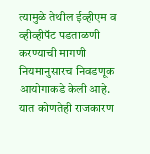त्यामुळे तेथील ईव्हीएम व व्हीव्हीपॅट पडताळणी करण्याची मागणी नियमानुसारच निवडणूक आयोगाकडे केली आहे. यात कोणतेही राजकारण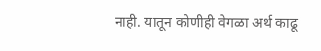नाही. यातून कोणीही वेगळा अर्थ काढू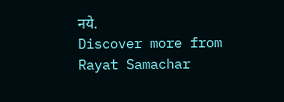नये.
Discover more from Rayat Samachar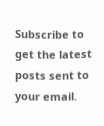Subscribe to get the latest posts sent to your email.